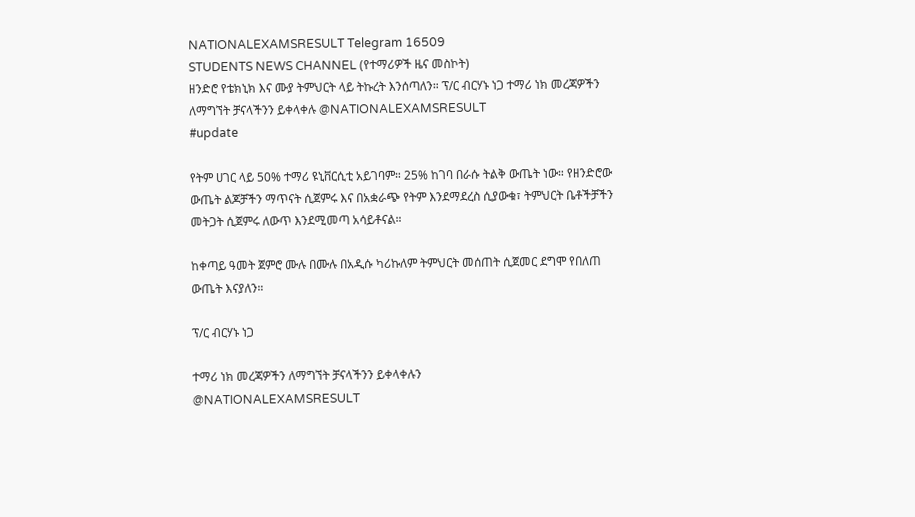NATIONALEXAMSRESULT Telegram 16509
STUDENTS NEWS CHANNEL (የተማሪዎች ዜና መስኮት)
ዘንድሮ የቴክኒክ እና ሙያ ትምህርት ላይ ትኩረት እንሰጣለን። ፕ/ር ብርሃኑ ነጋ ተማሪ ነክ መረጃዎችን ለማግኘት ቻናላችንን ይቀላቀሉ @NATIONALEXAMSRESULT
#update

የትም ሀገር ላይ 50% ተማሪ ዩኒቨርሲቲ አይገባም። 25% ከገባ በራሱ ትልቅ ውጤት ነው። የዘንድሮው ውጤት ልጆቻችን ማጥናት ሲጀምሩ እና በአቋራጭ የትም እንደማደረስ ሲያውቁ፣ ትምህርት ቤቶችቻችን መትጋት ሲጀምሩ ለውጥ እንደሚመጣ አሳይቶናል።

ከቀጣይ ዓመት ጀምሮ ሙሉ በሙሉ በአዲሱ ካሪኩለም ትምህርት መሰጠት ሲጀመር ደግሞ የበለጠ ውጤት እናያለን።

ፕ/ር ብርሃኑ ነጋ

ተማሪ ነክ መረጃዎችን ለማግኘት ቻናላችንን ይቀላቀሉን
@NATIONALEXAMSRESULT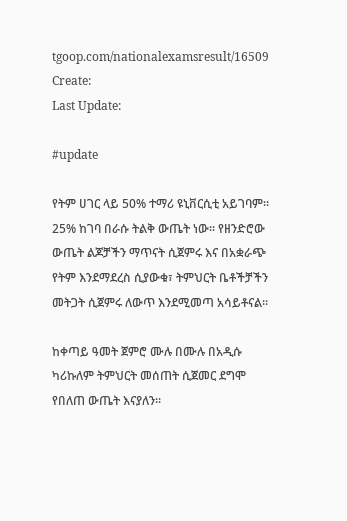tgoop.com/nationalexamsresult/16509
Create:
Last Update:

#update

የትም ሀገር ላይ 50% ተማሪ ዩኒቨርሲቲ አይገባም። 25% ከገባ በራሱ ትልቅ ውጤት ነው። የዘንድሮው ውጤት ልጆቻችን ማጥናት ሲጀምሩ እና በአቋራጭ የትም እንደማደረስ ሲያውቁ፣ ትምህርት ቤቶችቻችን መትጋት ሲጀምሩ ለውጥ እንደሚመጣ አሳይቶናል።

ከቀጣይ ዓመት ጀምሮ ሙሉ በሙሉ በአዲሱ ካሪኩለም ትምህርት መሰጠት ሲጀመር ደግሞ የበለጠ ውጤት እናያለን።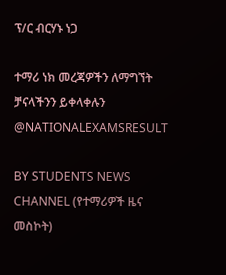ፕ/ር ብርሃኑ ነጋ

ተማሪ ነክ መረጃዎችን ለማግኘት ቻናላችንን ይቀላቀሉን
@NATIONALEXAMSRESULT

BY STUDENTS NEWS CHANNEL (የተማሪዎች ዜና መስኮት)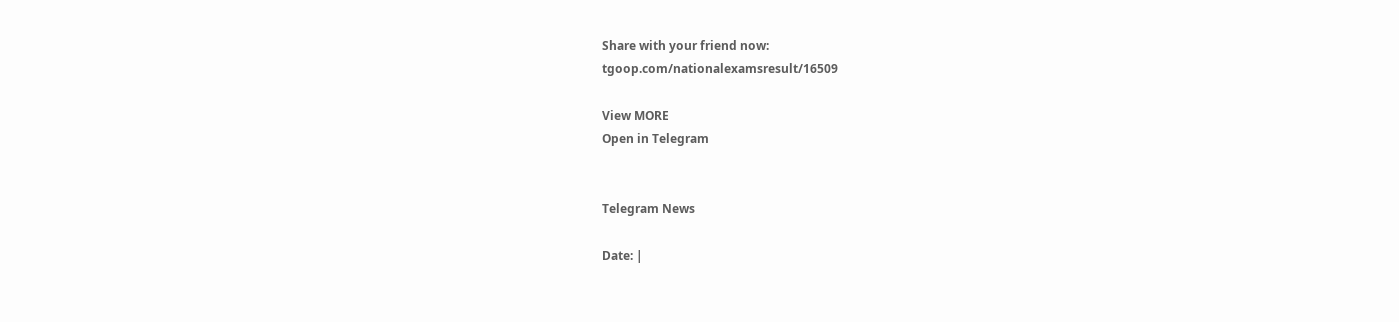Share with your friend now:
tgoop.com/nationalexamsresult/16509

View MORE
Open in Telegram


Telegram News

Date: |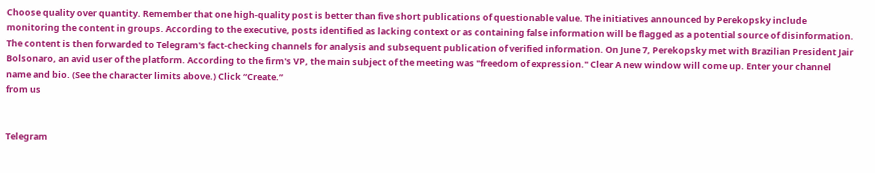Choose quality over quantity. Remember that one high-quality post is better than five short publications of questionable value. The initiatives announced by Perekopsky include monitoring the content in groups. According to the executive, posts identified as lacking context or as containing false information will be flagged as a potential source of disinformation. The content is then forwarded to Telegram's fact-checking channels for analysis and subsequent publication of verified information. On June 7, Perekopsky met with Brazilian President Jair Bolsonaro, an avid user of the platform. According to the firm's VP, the main subject of the meeting was "freedom of expression." Clear A new window will come up. Enter your channel name and bio. (See the character limits above.) Click “Create.”
from us


Telegram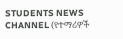STUDENTS NEWS CHANNEL (የተማሪዎች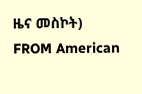ዜና መስኮት)
FROM American